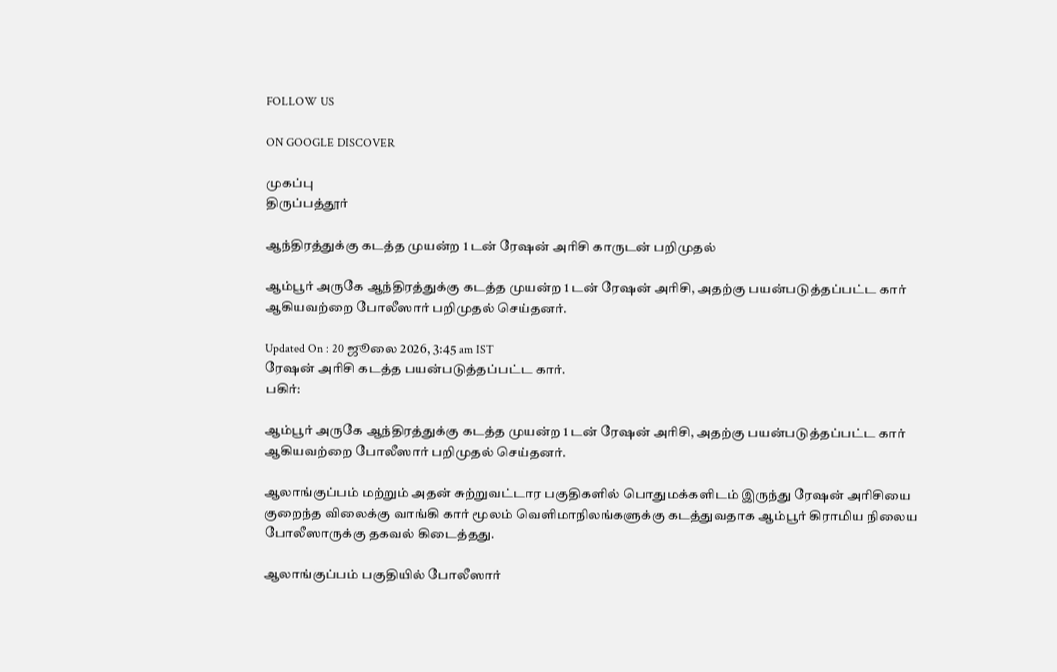FOLLOW US

ON GOOGLE DISCOVER

முகப்பு
திருப்பத்தூர்

ஆந்திரத்துக்கு கடத்த முயன்ற 1 டன் ரேஷன் அரிசி காருடன் பறிமுதல்

ஆம்பூர் அருகே ஆந்திரத்துக்கு கடத்த முயன்ற 1 டன் ரேஷன் அரிசி, அதற்கு பயன்படுத்தப்பட்ட கார் ஆகியவற்றை போலீஸார் பறிமுதல் செய்தனர்.

Updated On : 20 ஜூலை 2026, 3:45 am IST
ரேஷன் அரிசி கடத்த பயன்படுத்தப்பட்ட கார்.
பகிர்:

ஆம்பூர் அருகே ஆந்திரத்துக்கு கடத்த முயன்ற 1 டன் ரேஷன் அரிசி, அதற்கு பயன்படுத்தப்பட்ட கார் ஆகியவற்றை போலீஸார் பறிமுதல் செய்தனர்.

ஆலாங்குப்பம் மற்றும் அதன் சுற்றுவட்டார பகுதிகளில் பொதுமக்களிடம் இருந்து ரேஷன் அரிசியை குறைந்த விலைக்கு வாங்கி கார் மூலம் வெளிமாநிலங்களுக்கு கடத்துவதாக ஆம்பூர் கிராமிய நிலைய போலீஸாருக்கு தகவல் கிடைத்தது.

ஆலாங்குப்பம் பகுதியில் போலீஸார்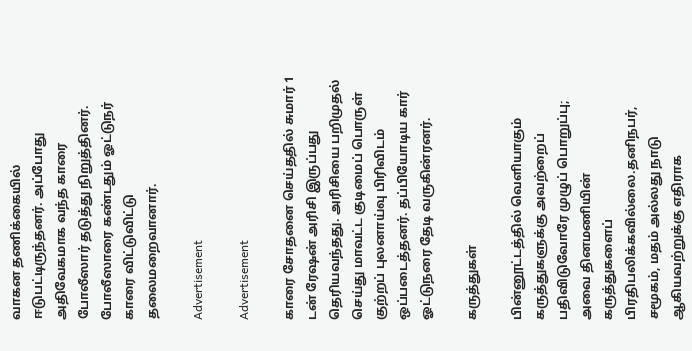வாகன தணிக்கையில் ஈடுபட்டிருந்தனர். அப்போது அதிவேகமாக வந்த காரை போலீஸார் தடுத்து நிறுத்தினர். போலீஸாரை கண்டதும் ஓட்டுநர் காரை விட்டுவிட்டு தலைமறைவானார்.

Advertisement

Advertisement

காரை சோதனை செய்ததில் சுமார் 1 டன் ரேஷன் அரிசி இருப்பது தெரியவந்தது. அரிசியை பறிமுதல் செய்து மாவட்ட குடிமைப் பொருள் குற்றப் புலனாய்வு பிரிவிடம் ஒப்படைத்தனர். தப்பியோடிய கார் ஓட்டுநரை தேடி வருகின்ரனர்.

கருத்துகள்

பின்னூட்டத்தில் வெளியாகும் கருத்துகளுக்கு அவற்றைப் பதிவிடுவோரே முழுப் பொறுப்பு; அவை தினமணியின் கருத்துகளைப் பிரதிபலிக்கவில்லை.தனிநபர், சமூகம், மதம் அல்லது நாடு ஆகியவற்றுக்கு எதிராக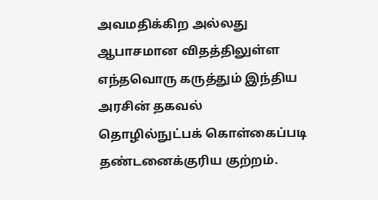அவமதிக்கிற அல்லது ஆபாசமான விதத்திலுள்ள எந்தவொரு கருத்தும் இந்திய அரசின் தகவல் தொழில்நுட்பக் கொள்கைப்படி தண்டனைக்குரிய குற்றம்.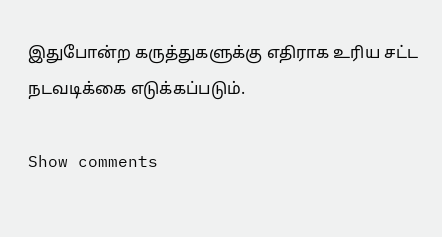இதுபோன்ற கருத்துகளுக்கு எதிராக உரிய சட்ட நடவடிக்கை எடுக்கப்படும்.

Show comments